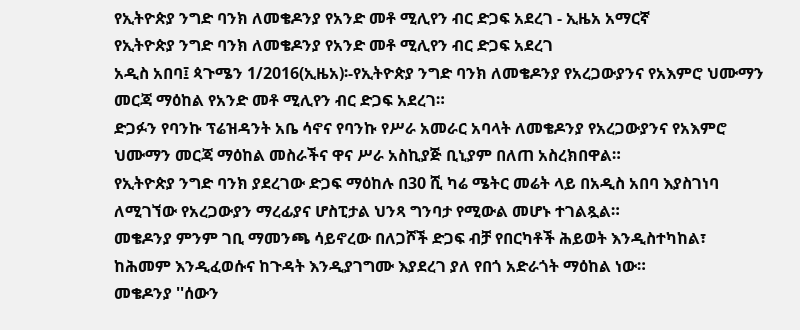የኢትዮጵያ ንግድ ባንክ ለመቄዶንያ የአንድ መቶ ሚሊየን ብር ድጋፍ አደረገ - ኢዜአ አማርኛ
የኢትዮጵያ ንግድ ባንክ ለመቄዶንያ የአንድ መቶ ሚሊየን ብር ድጋፍ አደረገ
አዲስ አበባ፤ ጳጉሜን 1/2016(ኢዜአ)፡-የኢትዮጵያ ንግድ ባንክ ለመቄዶንያ የአረጋውያንና የአእምሮ ህሙማን መርጃ ማዕከል የአንድ መቶ ሚሊየን ብር ድጋፍ አደረገ።
ድጋፉን የባንኩ ፕሬዝዳንት አቤ ሳኖና የባንኩ የሥራ አመራር አባላት ለመቄዶንያ የአረጋውያንና የአእምሮ ህሙማን መርጃ ማዕከል መስራችና ዋና ሥራ አስኪያጅ ቢኒያም በለጠ አስረክበዋል።
የኢትዮጵያ ንግድ ባንክ ያደረገው ድጋፍ ማዕከሉ በ30 ሺ ካሬ ሜትር መሬት ላይ በአዲስ አበባ እያስገነባ ለሚገኘው የአረጋውያን ማረፊያና ሆስፒታል ህንጻ ግንባታ የሚውል መሆኑ ተገልጿል።
መቄዶንያ ምንም ገቢ ማመንጫ ሳይኖረው በለጋሾች ድጋፍ ብቻ የበርካቶች ሕይወት እንዲስተካከል፣ ከሕመም እንዲፈወሱና ከጉዳት እንዲያገግሙ እያደረገ ያለ የበጎ አድራጎት ማዕከል ነው።
መቄዶንያ ''ሰውን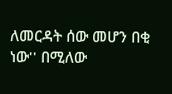ለመርዳት ሰው መሆን በቂ ነው'' በሚለው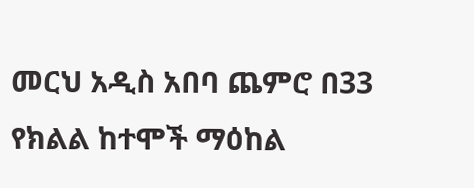መርህ አዲስ አበባ ጨምሮ በ33 የክልል ከተሞች ማዕከል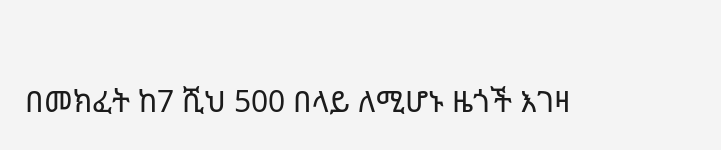በመክፈት ከ7 ሺህ 500 በላይ ለሚሆኑ ዜጎች እገዛ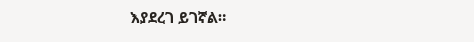እያደረገ ይገኛል።